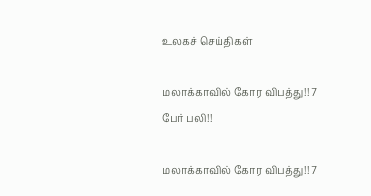உலகச் செய்திகள்

மலாக்காவில் கோர விபத்து!! 7 பேர் பலி!!

மலாக்காவில் கோர விபத்து!! 7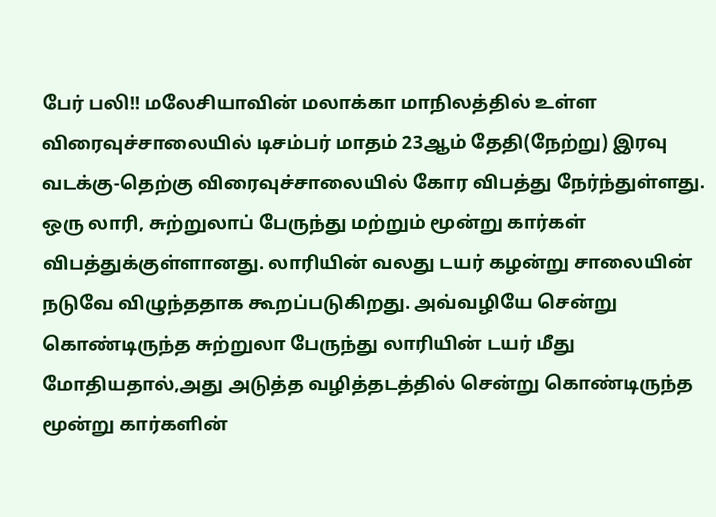பேர் பலி!! மலேசியாவின் மலாக்கா மாநிலத்தில் உள்ள விரைவுச்சாலையில் டிசம்பர் மாதம் 23ஆம் தேதி(நேற்று) இரவு வடக்கு-தெற்கு விரைவுச்சாலையில் கோர விபத்து நேர்ந்துள்ளது. ஒரு லாரி, சுற்றுலாப் பேருந்து மற்றும் மூன்று கார்கள் விபத்துக்குள்ளானது. லாரியின் வலது டயர் கழன்று சாலையின் நடுவே விழுந்ததாக கூறப்படுகிறது. அவ்வழியே சென்று கொண்டிருந்த சுற்றுலா பேருந்து லாரியின் டயர் மீது மோதியதால்,அது அடுத்த வழித்தடத்தில் சென்று கொண்டிருந்த மூன்று கார்களின்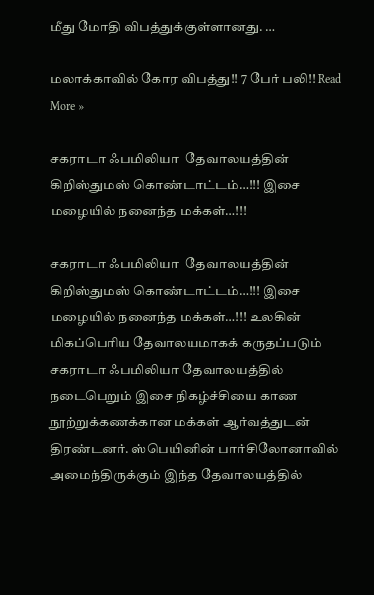மீது மோதி விபத்துக்குள்ளானது. …

மலாக்காவில் கோர விபத்து!! 7 பேர் பலி!! Read More »

சகராடா ஃபமிலியா  தேவாலயத்தின் கிறிஸ்துமஸ் கொண்டாட்டம்…!!! இசை மழையில் நனைந்த மக்கள்…!!!

சகராடா ஃபமிலியா  தேவாலயத்தின் கிறிஸ்துமஸ் கொண்டாட்டம்…!!! இசை மழையில் நனைந்த மக்கள்…!!! உலகின் மிகப்பெரிய தேவாலயமாகக் கருதப்படும் சகராடா ஃபமிலியா தேவாலயத்தில் நடைபெறும் இசை நிகழ்ச்சியை காண நூற்றுக்கணக்கான மக்கள் ஆர்வத்துடன் திரண்டனர். ஸ்பெயினின் பார்சிலோனாவில் அமைந்திருக்கும் இந்த தேவாலயத்தில்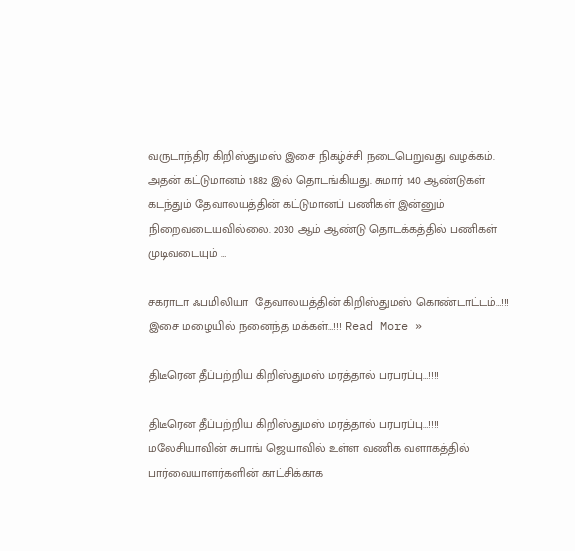வருடாந்திர கிறிஸ்துமஸ் இசை நிகழ்ச்சி நடைபெறுவது வழக்கம். அதன் கட்டுமானம் 1882 இல் தொடங்கியது. சுமார் 140 ஆண்டுகள் கடந்தும் தேவாலயத்தின் கட்டுமானப் பணிகள் இன்னும் நிறைவடையவில்லை. 2030 ஆம் ஆண்டு தொடக்கத்தில் பணிகள் முடிவடையும் …

சகராடா ஃபமிலியா  தேவாலயத்தின் கிறிஸ்துமஸ் கொண்டாட்டம்…!!! இசை மழையில் நனைந்த மக்கள்…!!! Read More »

திடீரென தீப்பற்றிய கிறிஸ்துமஸ் மரத்தால் பரபரப்பு…!!!!

திடீரென தீப்பற்றிய கிறிஸ்துமஸ் மரத்தால் பரபரப்பு…!!!! மலேசியாவின் சுபாங் ஜெயாவில் உள்ள வணிக வளாகத்தில் பார்வையாளர்களின் காட்சிக்காக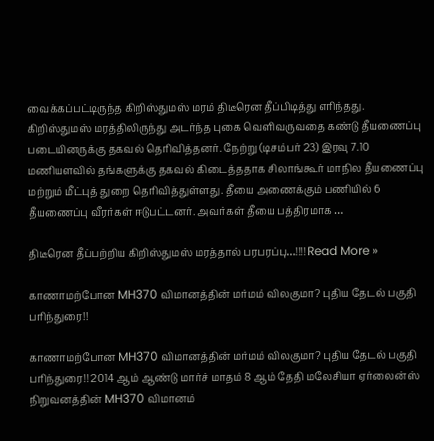வைக்கப்பட்டிருந்த கிறிஸ்துமஸ் மரம் திடீரென தீப்பிடித்து எரிந்தது. கிறிஸ்துமஸ் மரத்திலிருந்து அடர்ந்த புகை வெளிவருவதை கண்டு தீயணைப்பு படையினருக்கு தகவல் தெரிவித்தனர். நேற்று (டிசம்பர் 23) இரவு 7.10 மணியளவில் தங்களுக்கு தகவல் கிடைத்ததாக சிலாங்கூர் மாநில தீயணைப்பு மற்றும் மீட்புத் துறை தெரிவித்துள்ளது. தீயை அணைக்கும் பணியில் 6 தீயணைப்பு வீரர்கள் ஈடுபட்டனர். அவர்கள் தீயை பத்திரமாக …

திடீரென தீப்பற்றிய கிறிஸ்துமஸ் மரத்தால் பரபரப்பு…!!!! Read More »

காணாமற்போன MH370 விமானத்தின் மர்மம் விலகுமா? புதிய தேடல் பகுதி பரிந்துரை!!

காணாமற்போன MH370 விமானத்தின் மர்மம் விலகுமா? புதிய தேடல் பகுதி பரிந்துரை!! 2014 ஆம் ஆண்டு மார்ச் மாதம் 8 ஆம் தேதி மலேசியா ஏர்லைன்ஸ் நிறுவனத்தின் MH370 விமானம்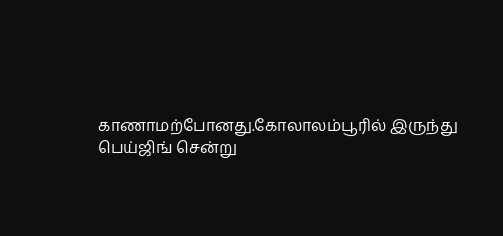காணாமற்போனது.கோலாலம்பூரில் இருந்து பெய்ஜிங் சென்று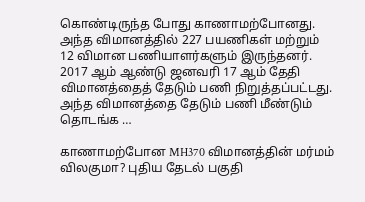கொண்டிருந்த போது காணாமற்போனது. அந்த விமானத்தில் 227 பயணிகள் மற்றும் 12 விமான பணியாளர்களும் இருந்தனர். 2017 ஆம் ஆண்டு ஜனவரி 17 ஆம் தேதி விமானத்தைத் தேடும் பணி நிறுத்தப்பட்டது. அந்த விமானத்தை தேடும் பணி மீண்டும் தொடங்க …

காணாமற்போன MH370 விமானத்தின் மர்மம் விலகுமா? புதிய தேடல் பகுதி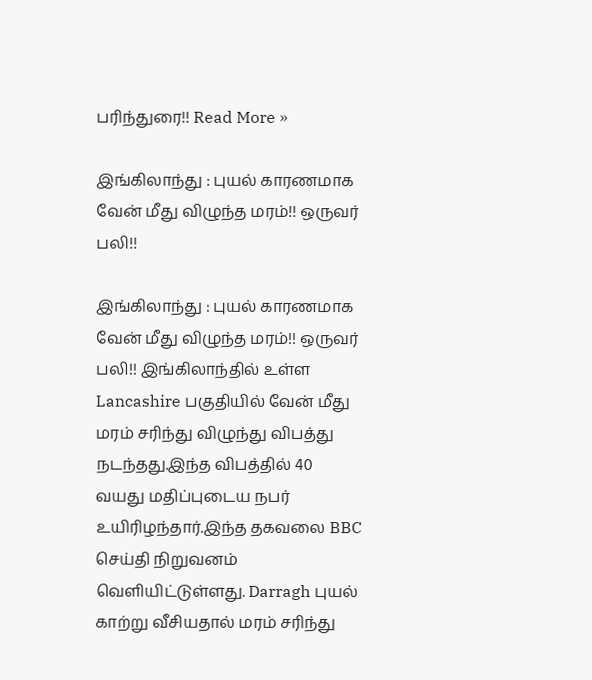பரிந்துரை!! Read More »

இங்கிலாந்து : புயல் காரணமாக வேன் மீது விழுந்த மரம்!! ஒருவர் பலி!!

இங்கிலாந்து : புயல் காரணமாக வேன் மீது விழுந்த மரம்!! ஒருவர் பலி!! இங்கிலாந்தில் உள்ள Lancashire பகுதியில் வேன் மீது மரம் சரிந்து விழுந்து விபத்து நடந்தது.இந்த விபத்தில் 40 வயது மதிப்புடைய நபர் உயிரிழந்தார்.இந்த தகவலை BBC செய்தி நிறுவனம் வெளியிட்டுள்ளது. Darragh புயல் காற்று வீசியதால் மரம் சரிந்து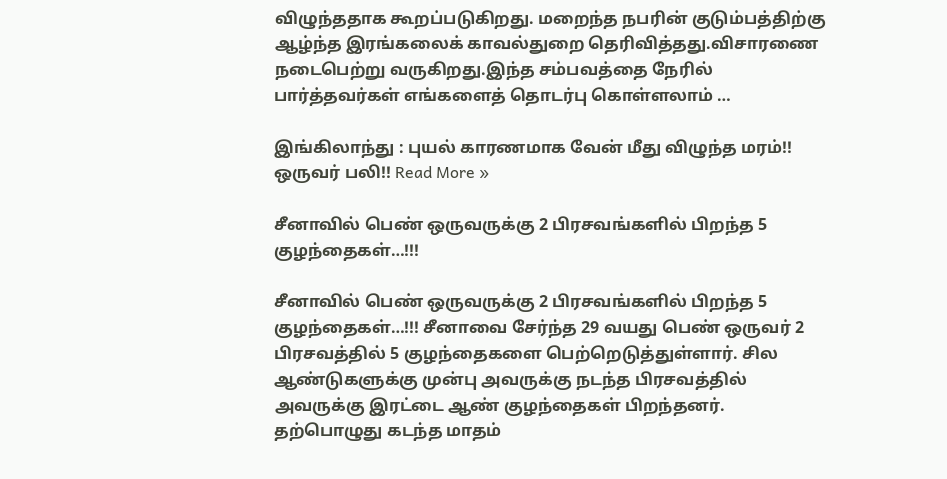விழுந்ததாக கூறப்படுகிறது. மறைந்த நபரின் குடும்பத்திற்கு ஆழ்ந்த இரங்கலைக் காவல்துறை தெரிவித்தது.விசாரணை நடைபெற்று வருகிறது.இந்த சம்பவத்தை நேரில் பார்த்தவர்கள் எங்களைத் தொடர்பு கொள்ளலாம் …

இங்கிலாந்து : புயல் காரணமாக வேன் மீது விழுந்த மரம்!! ஒருவர் பலி!! Read More »

சீனாவில் பெண் ஒருவருக்கு 2 பிரசவங்களில் பிறந்த 5 குழந்தைகள்…!!!

சீனாவில் பெண் ஒருவருக்கு 2 பிரசவங்களில் பிறந்த 5 குழந்தைகள்…!!! சீனாவை சேர்ந்த 29 வயது பெண் ஒருவர் 2 பிரசவத்தில் 5 குழந்தைகளை பெற்றெடுத்துள்ளார். சில ஆண்டுகளுக்கு முன்பு அவருக்கு நடந்த பிரசவத்தில் அவருக்கு இரட்டை ஆண் குழந்தைகள் பிறந்தனர். தற்பொழுது கடந்த மாதம்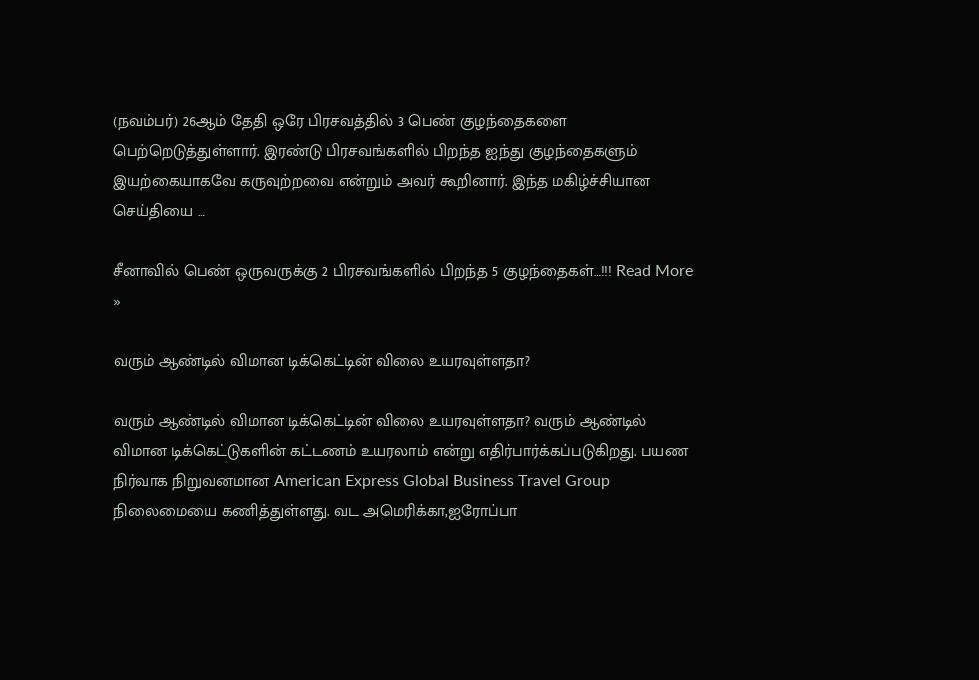(நவம்பர்) 26ஆம் தேதி ஒரே பிரசவத்தில் 3 பெண் குழந்தைகளை பெற்றெடுத்துள்ளார். இரண்டு பிரசவங்களில் பிறந்த ஐந்து குழந்தைகளும் இயற்கையாகவே கருவுற்றவை என்றும் அவர் கூறினார். இந்த மகிழ்ச்சியான செய்தியை …

சீனாவில் பெண் ஒருவருக்கு 2 பிரசவங்களில் பிறந்த 5 குழந்தைகள்…!!! Read More »

வரும் ஆண்டில் விமான டிக்கெட்டின் விலை உயரவுள்ளதா?

வரும் ஆண்டில் விமான டிக்கெட்டின் விலை உயரவுள்ளதா? வரும் ஆண்டில் விமான டிக்கெட்டுகளின் கட்டணம் உயரலாம் என்று எதிர்பார்க்கப்படுகிறது. பயண நிர்வாக நிறுவனமான American Express Global Business Travel Group நிலைமையை கணித்துள்ளது. வட அமெரிக்கா,ஐரோப்பா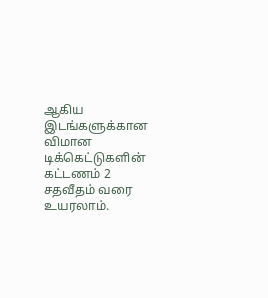ஆகிய இடங்களுக்கான விமான டிக்கெட்டுகளின் கட்டணம் 2 சதவீதம் வரை உயரலாம்.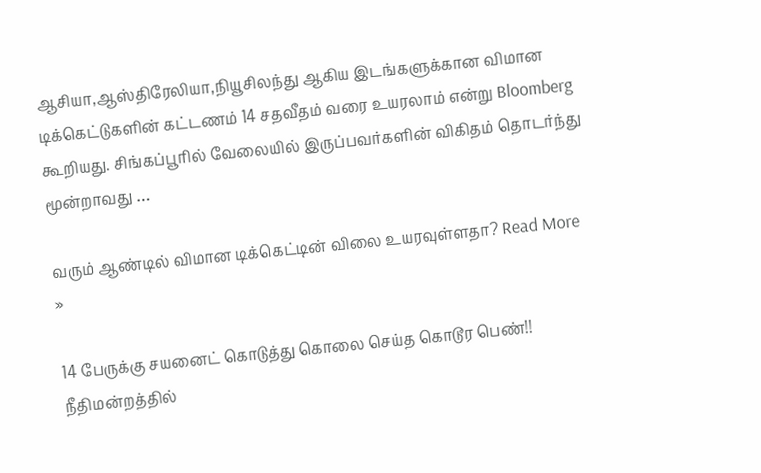ஆசியா,ஆஸ்திரேலியா,நியூசிலந்து ஆகிய இடங்களுக்கான விமான டிக்கெட்டுகளின் கட்டணம் 14 சதவீதம் வரை உயரலாம் என்று Bloomberg கூறியது. சிங்கப்பூரில் வேலையில் இருப்பவர்களின் விகிதம் தொடர்ந்து மூன்றாவது …

வரும் ஆண்டில் விமான டிக்கெட்டின் விலை உயரவுள்ளதா? Read More »

14 பேருக்கு சயனைட் கொடுத்து கொலை செய்த கொடூர பெண்!! நீதிமன்றத்தில்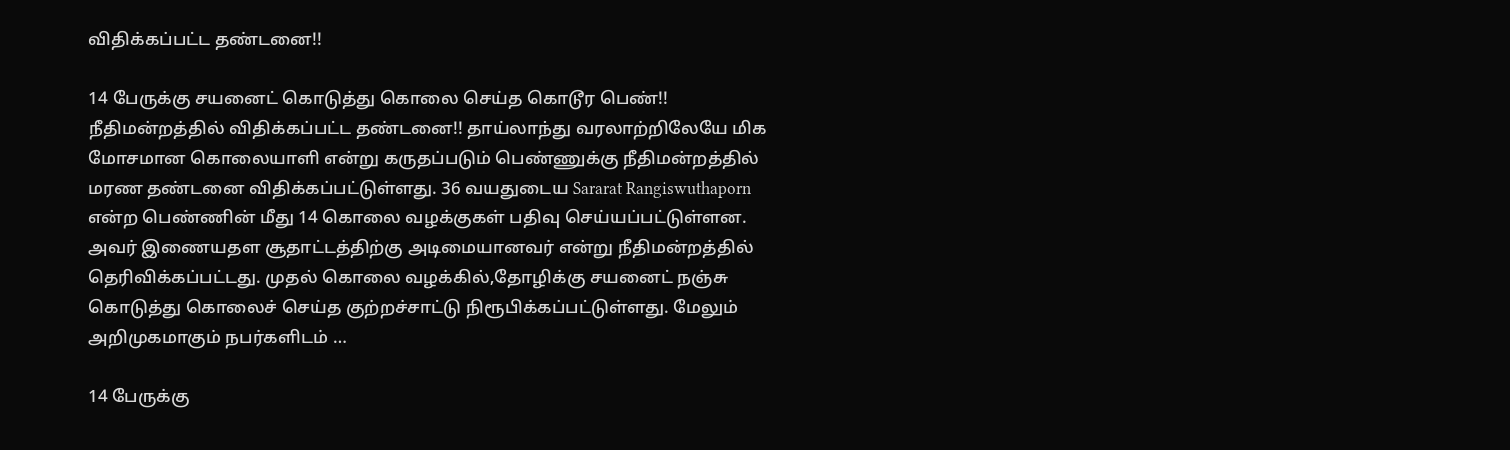விதிக்கப்பட்ட தண்டனை!!

14 பேருக்கு சயனைட் கொடுத்து கொலை செய்த கொடூர பெண்!! நீதிமன்றத்தில் விதிக்கப்பட்ட தண்டனை!! தாய்லாந்து வரலாற்றிலேயே மிக மோசமான கொலையாளி என்று கருதப்படும் பெண்ணுக்கு நீதிமன்றத்தில் மரண தண்டனை விதிக்கப்பட்டுள்ளது. 36 வயதுடைய Sararat Rangiswuthaporn என்ற பெண்ணின் மீது 14 கொலை வழக்குகள் பதிவு செய்யப்பட்டுள்ளன. அவர் இணையதள சூதாட்டத்திற்கு அடிமையானவர் என்று நீதிமன்றத்தில் தெரிவிக்கப்பட்டது. முதல் கொலை வழக்கில்,தோழிக்கு சயனைட் நஞ்சு கொடுத்து கொலைச் செய்த குற்றச்சாட்டு நிரூபிக்கப்பட்டுள்ளது. மேலும் அறிமுகமாகும் நபர்களிடம் …

14 பேருக்கு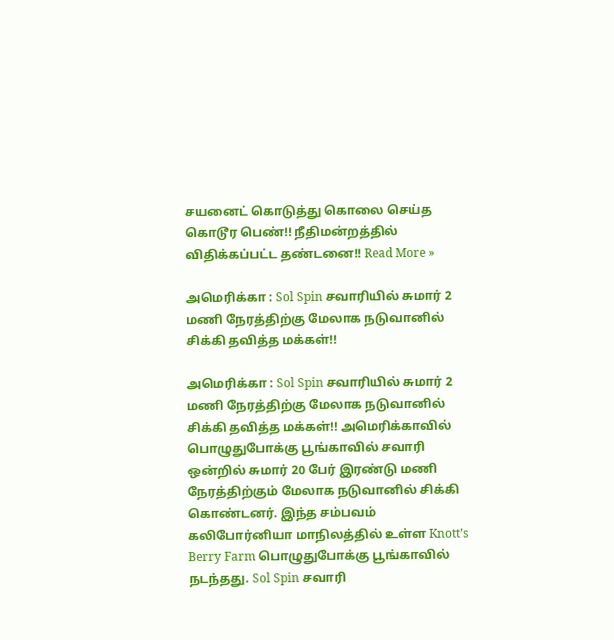சயனைட் கொடுத்து கொலை செய்த கொடூர பெண்!! நீதிமன்றத்தில் விதிக்கப்பட்ட தண்டனை!! Read More »

அமெரிக்கா : Sol Spin சவாரியில் சுமார் 2 மணி நேரத்திற்கு மேலாக நடுவானில் சிக்கி தவித்த மக்கள்!!

அமெரிக்கா : Sol Spin சவாரியில் சுமார் 2 மணி நேரத்திற்கு மேலாக நடுவானில் சிக்கி தவித்த மக்கள்!! அமெரிக்காவில் பொழுதுபோக்கு பூங்காவில் சவாரி ஒன்றில் சுமார் 20 பேர் இரண்டு மணி நேரத்திற்கும் மேலாக நடுவானில் சிக்கி கொண்டனர். இந்த சம்பவம் கலிபோர்னியா மாநிலத்தில் உள்ள Knott’s Berry Farm பொழுதுபோக்கு பூங்காவில் நடந்தது. Sol Spin சவாரி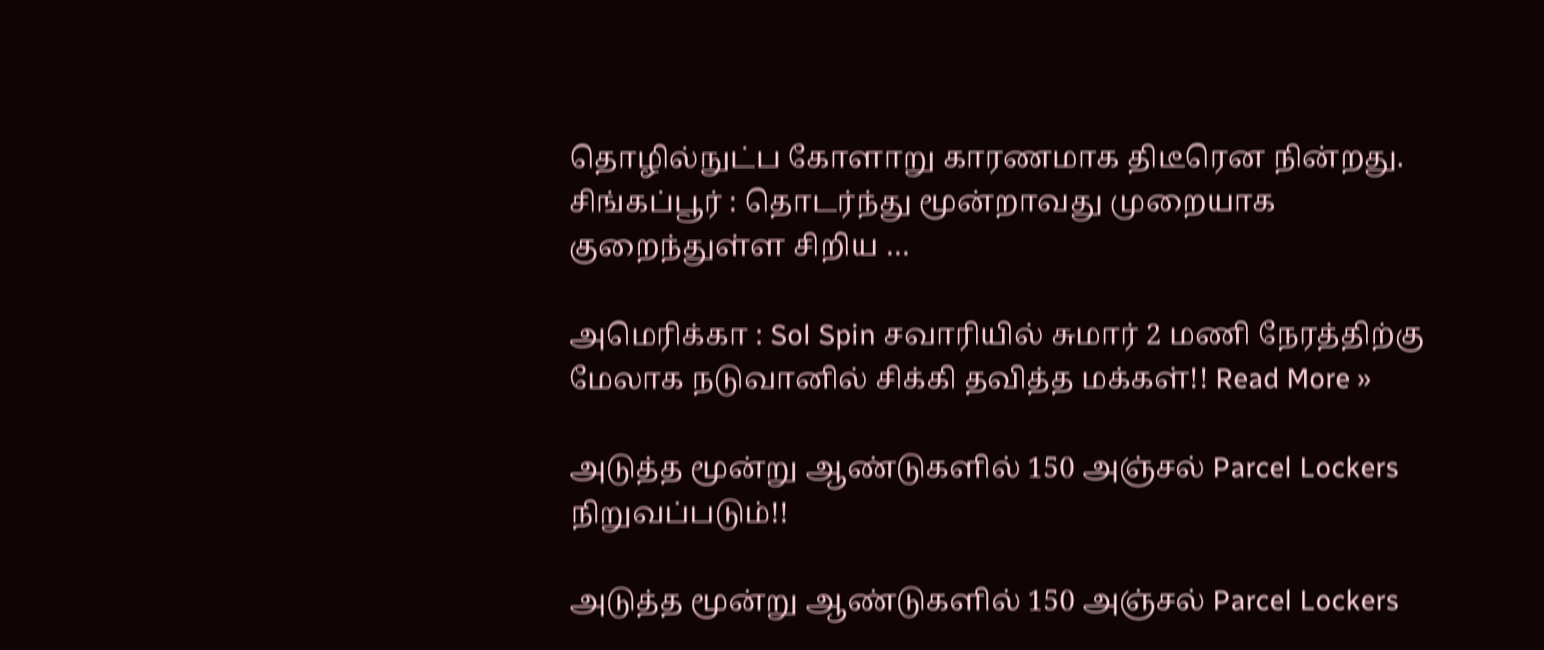தொழில்நுட்ப கோளாறு காரணமாக திடீரென நின்றது. சிங்கப்பூர் : தொடர்ந்து மூன்றாவது முறையாக குறைந்துள்ள சிறிய …

அமெரிக்கா : Sol Spin சவாரியில் சுமார் 2 மணி நேரத்திற்கு மேலாக நடுவானில் சிக்கி தவித்த மக்கள்!! Read More »

அடுத்த மூன்று ஆண்டுகளில் 150 அஞ்சல் Parcel Lockers நிறுவப்படும்!!

அடுத்த மூன்று ஆண்டுகளில் 150 அஞ்சல் Parcel Lockers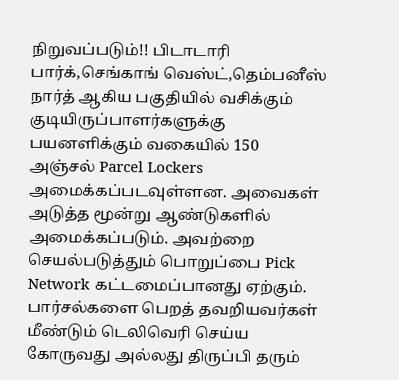நிறுவப்படும்!! பிடாடாரி பார்க்,செங்காங் வெஸ்ட்,தெம்பனீஸ் நார்த் ஆகிய பகுதியில் வசிக்கும் குடியிருப்பாளர்களுக்கு பயனளிக்கும் வகையில் 150 அஞ்சல் Parcel Lockers அமைக்கப்படவுள்ளன. அவைகள் அடுத்த மூன்று ஆண்டுகளில் அமைக்கப்படும். அவற்றை செயல்படுத்தும் பொறுப்பை Pick Network கட்டமைப்பானது ஏற்கும். பார்சல்களை பெறத் தவறியவர்கள் மீண்டும் டெலிவெரி செய்ய கோருவது அல்லது திருப்பி தரும்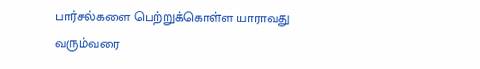பார்சல்களை பெற்றுக்கொள்ள யாராவது வரும்வரை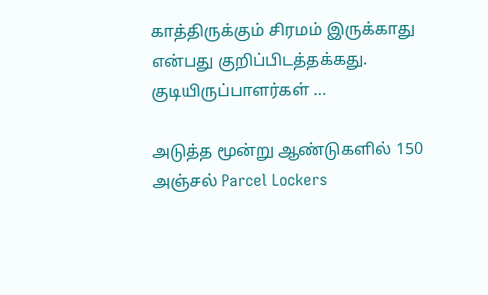காத்திருக்கும் சிரமம் இருக்காது என்பது குறிப்பிடத்தக்கது. குடியிருப்பாளர்கள் …

அடுத்த மூன்று ஆண்டுகளில் 150 அஞ்சல் Parcel Lockers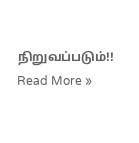நிறுவப்படும்!! Read More »